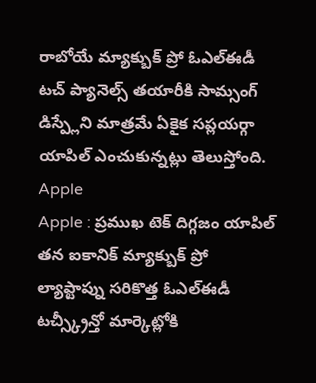రాబోయే మ్యాక్బుక్ ప్రో ఓఎల్ఈడీ టచ్ ప్యానెల్స్ తయారీకి సామ్సంగ్ డిస్ప్లేని మాత్రమే ఏకైక సప్లయర్గా యాపిల్ ఎంచుకున్నట్లు తెలుస్తోంది.
Apple
Apple : ప్రముఖ టెక్ దిగ్గజం యాపిల్ తన ఐకానిక్ మ్యాక్బుక్ ప్రో ల్యాప్టాప్ను సరికొత్త ఓఎల్ఈడీ టచ్స్క్రీన్తో మార్కెట్లోకి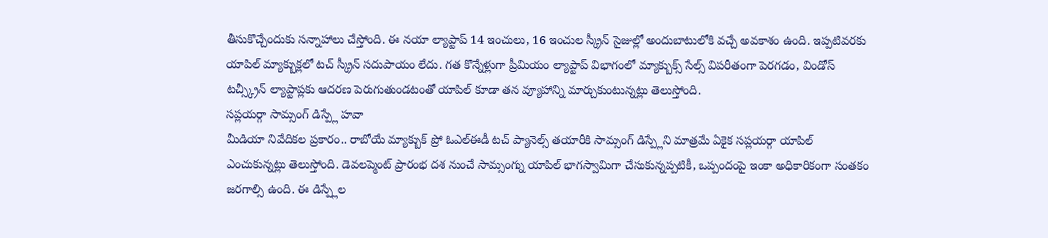తీసుకొచ్చేందుకు సన్నాహాలు చేస్తోంది. ఈ నయా ల్యాప్టాప్ 14 ఇంచులు, 16 ఇంచుల స్క్రీన్ సైజుల్లో అందుబాటులోకి వచ్చే అవకాశం ఉంది. ఇప్పటివరకు యాపిల్ మ్యాక్బుక్లలో టచ్ స్క్రీన్ సదుపాయం లేదు. గత కొన్నేళ్లుగా ప్రీమియం ల్యాప్టాప్ విభాగంలో మ్యాక్బుక్స్ సేల్స్ విపరీతంగా పెరగడం, విండోస్ టచ్స్క్రీన్ ల్యాప్టాప్లకు ఆదరణ పెరుగుతుండటంతో యాపిల్ కూడా తన వ్యూహాన్ని మార్చుకుంటున్నట్లు తెలుస్తోంది.
సప్లయర్గా సామ్సంగ్ డిస్ప్లే హవా
మీడియా నివేదికల ప్రకారం.. రాబోయే మ్యాక్బుక్ ప్రో ఓఎల్ఈడీ టచ్ ప్యానెల్స్ తయారీకి సామ్సంగ్ డిస్ప్లేని మాత్రమే ఏకైక సప్లయర్గా యాపిల్ ఎంచుకున్నట్లు తెలుస్తోంది. డెవలప్మెంట్ ప్రారంభ దశ నుంచే సామ్సంగ్ను యాపిల్ భాగస్వామిగా చేసుకున్నప్పటికీ, ఒప్పందంపై ఇంకా అధికారికంగా సంతకం జరగాల్సి ఉంది. ఈ డిస్ప్లేల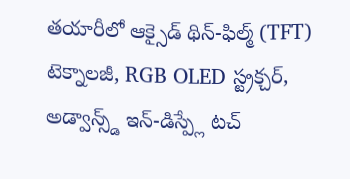తయారీలో ఆక్సైడ్ థిన్-ఫిల్మ్ (TFT) టెక్నాలజీ, RGB OLED స్ట్రక్చర్, అడ్వాన్స్డ్ ఇన్-డిస్ప్లే టచ్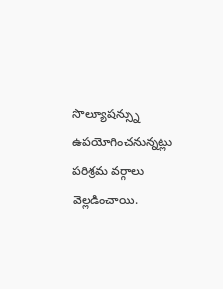సొల్యూషన్స్ను ఉపయోగించనున్నట్లు పరిశ్రమ వర్గాలు వెల్లడించాయి.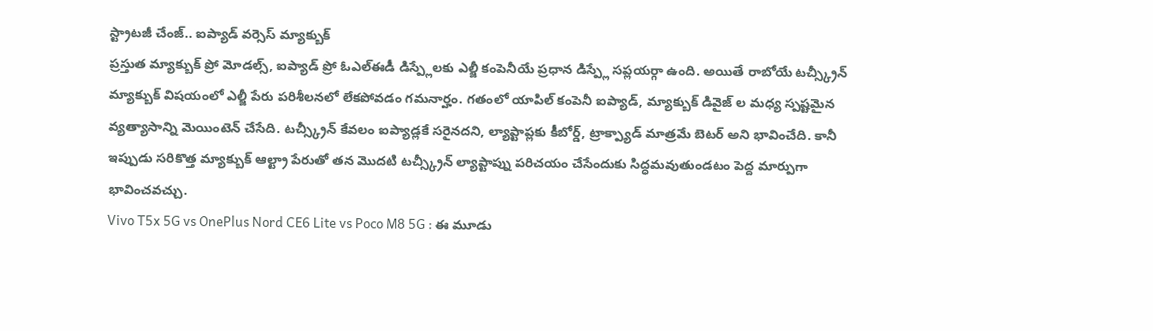స్ట్రాటజీ చేంజ్.. ఐప్యాడ్ వర్సెస్ మ్యాక్బుక్
ప్రస్తుత మ్యాక్బుక్ ప్రో మోడల్స్, ఐప్యాడ్ ప్రో ఓఎల్ఈడీ డిస్ప్లేలకు ఎల్జీ కంపెనీయే ప్రధాన డిస్ప్లే సప్లయర్గా ఉంది. అయితే రాబోయే టచ్స్క్రీన్ మ్యాక్బుక్ విషయంలో ఎల్జీ పేరు పరిశీలనలో లేకపోవడం గమనార్హం. గతంలో యాపిల్ కంపెనీ ఐప్యాడ్, మ్యాక్బుక్ డివైజ్ ల మధ్య స్పష్టమైన వ్యత్యాసాన్ని మెయింటెన్ చేసేది. టచ్స్క్రీన్ కేవలం ఐప్యాడ్లకే సరైనదని, ల్యాప్టాప్లకు కీబోర్డ్, ట్రాక్ప్యాడ్ మాత్రమే బెటర్ అని భావించేది. కానీ ఇప్పుడు సరికొత్త మ్యాక్బుక్ ఆల్ట్రా పేరుతో తన మొదటి టచ్స్క్రీన్ ల్యాప్టాప్ను పరిచయం చేసేందుకు సిద్ధమవుతుండటం పెద్ద మార్పుగా భావించవచ్చు.
Vivo T5x 5G vs OnePlus Nord CE6 Lite vs Poco M8 5G : ఈ మూడు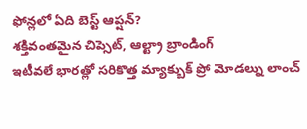ఫోన్లలో ఏది బెస్ట్ ఆప్షన్?
శక్తివంతమైన చిప్సెట్, ఆల్ట్రా బ్రాండింగ్
ఇటీవలే భారత్లో సరికొత్త మ్యాక్బుక్ ప్రో మోడల్ను లాంచ్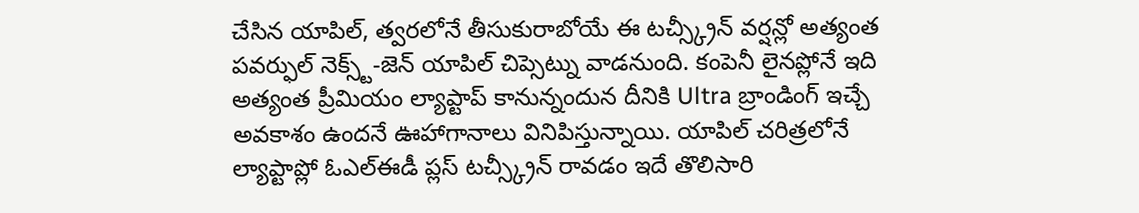చేసిన యాపిల్, త్వరలోనే తీసుకురాబోయే ఈ టచ్స్క్రీన్ వర్షన్లో అత్యంత పవర్ఫుల్ నెక్స్ట్-జెన్ యాపిల్ చిప్సెట్ను వాడనుంది. కంపెనీ లైనప్లోనే ఇది అత్యంత ప్రీమియం ల్యాప్టాప్ కానున్నందున దీనికి Ultra బ్రాండింగ్ ఇచ్చే అవకాశం ఉందనే ఊహాగానాలు వినిపిస్తున్నాయి. యాపిల్ చరిత్రలోనే ల్యాప్టాప్లో ఓఎల్ఈడీ ప్లస్ టచ్స్క్రీన్ రావడం ఇదే తొలిసారి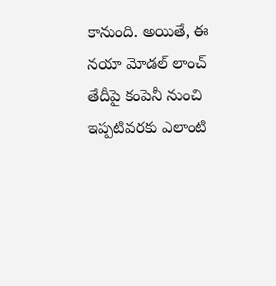కానుంది. అయితే, ఈ నయా మోడల్ లాంచ్ తేదీపై కంపెనీ నుంచి ఇప్పటివరకు ఎలాంటి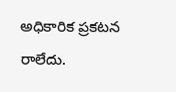అధికారిక ప్రకటన రాలేదు.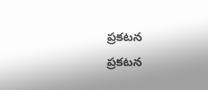ప్రకటన
ప్రకటన